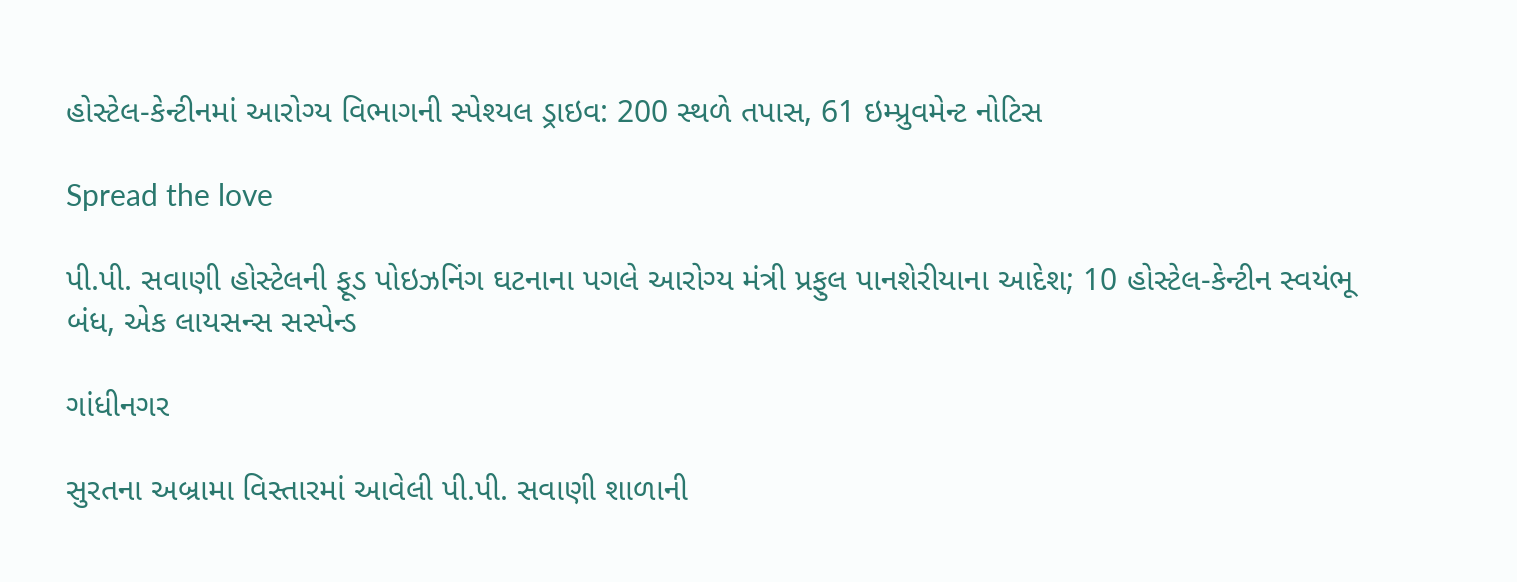હોસ્ટેલ-કેન્ટીનમાં આરોગ્ય વિભાગની સ્પેશ્યલ ડ્રાઇવ: 200 સ્થળે તપાસ, 61 ઇમ્પ્રુવમેન્ટ નોટિસ

Spread the love

પી.પી. સવાણી હોસ્ટેલની ફૂડ પોઇઝનિંગ ઘટનાના પગલે આરોગ્ય મંત્રી પ્રફુલ પાનશેરીયાના આદેશ; 10 હોસ્ટેલ-કેન્ટીન સ્વયંભૂ બંધ, એક લાયસન્સ સસ્પેન્ડ

ગાંધીનગર

સુરતના અબ્રામા વિસ્તારમાં આવેલી પી.પી. સવાણી શાળાની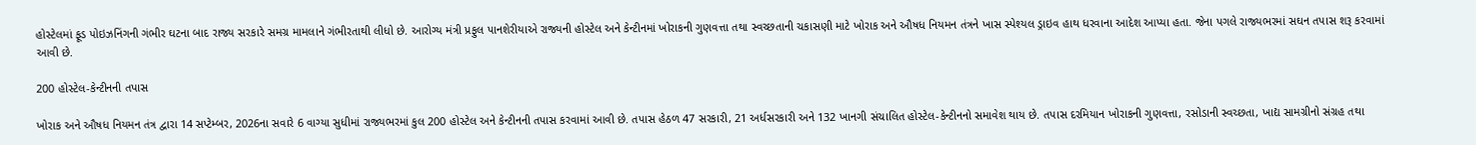હોસ્ટેલમાં ફૂડ પોઇઝનિંગની ગંભીર ઘટના બાદ રાજ્ય સરકારે સમગ્ર મામલાને ગંભીરતાથી લીધો છે. આરોગ્ય મંત્રી પ્રફુલ પાનશેરીયાએ રાજ્યની હોસ્ટેલ અને કેન્ટીનમાં ખોરાકની ગુણવત્તા તથા સ્વચ્છતાની ચકાસણી માટે ખોરાક અને ઔષધ નિયમન તંત્રને ખાસ સ્પેશ્યલ ડ્રાઇવ હાથ ધરવાના આદેશ આપ્યા હતા. જેના પગલે રાજ્યભરમાં સઘન તપાસ શરૂ કરવામાં આવી છે.

200 હોસ્ટેલ-કેન્ટીનની તપાસ

ખોરાક અને ઔષધ નિયમન તંત્ર દ્વારા 14 સપ્ટેમ્બર, 2026ના સવારે 6 વાગ્યા સુધીમાં રાજ્યભરમાં કુલ 200 હોસ્ટેલ અને કેન્ટીનની તપાસ કરવામાં આવી છે. તપાસ હેઠળ 47 સરકારી, 21 અર્ધસરકારી અને 132 ખાનગી સંચાલિત હોસ્ટેલ-કેન્ટીનનો સમાવેશ થાય છે. તપાસ દરમિયાન ખોરાકની ગુણવત્તા, રસોડાની સ્વચ્છતા, ખાદ્ય સામગ્રીનો સંગ્રહ તથા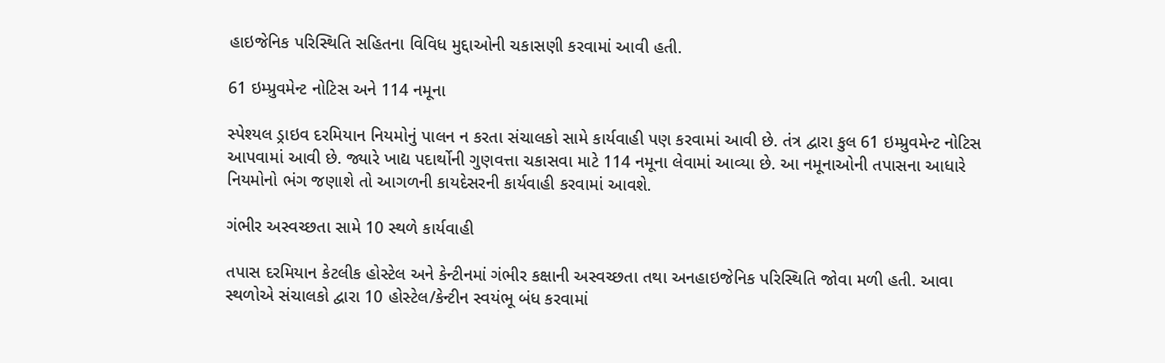હાઇજેનિક પરિસ્થિતિ સહિતના વિવિધ મુદ્દાઓની ચકાસણી કરવામાં આવી હતી.

61 ઇમ્પ્રુવમેન્ટ નોટિસ અને 114 નમૂના

સ્પેશ્યલ ડ્રાઇવ દરમિયાન નિયમોનું પાલન ન કરતા સંચાલકો સામે કાર્યવાહી પણ કરવામાં આવી છે. તંત્ર દ્વારા કુલ 61 ઇમ્પ્રુવમેન્ટ નોટિસ આપવામાં આવી છે. જ્યારે ખાદ્ય પદાર્થોની ગુણવત્તા ચકાસવા માટે 114 નમૂના લેવામાં આવ્યા છે. આ નમૂનાઓની તપાસના આધારે નિયમોનો ભંગ જણાશે તો આગળની કાયદેસરની કાર્યવાહી કરવામાં આવશે.

ગંભીર અસ્વચ્છતા સામે 10 સ્થળે કાર્યવાહી

તપાસ દરમિયાન કેટલીક હોસ્ટેલ અને કેન્ટીનમાં ગંભીર કક્ષાની અસ્વચ્છતા તથા અનહાઇજેનિક પરિસ્થિતિ જોવા મળી હતી. આવા સ્થળોએ સંચાલકો દ્વારા 10 હોસ્ટેલ/કેન્ટીન સ્વયંભૂ બંધ કરવામાં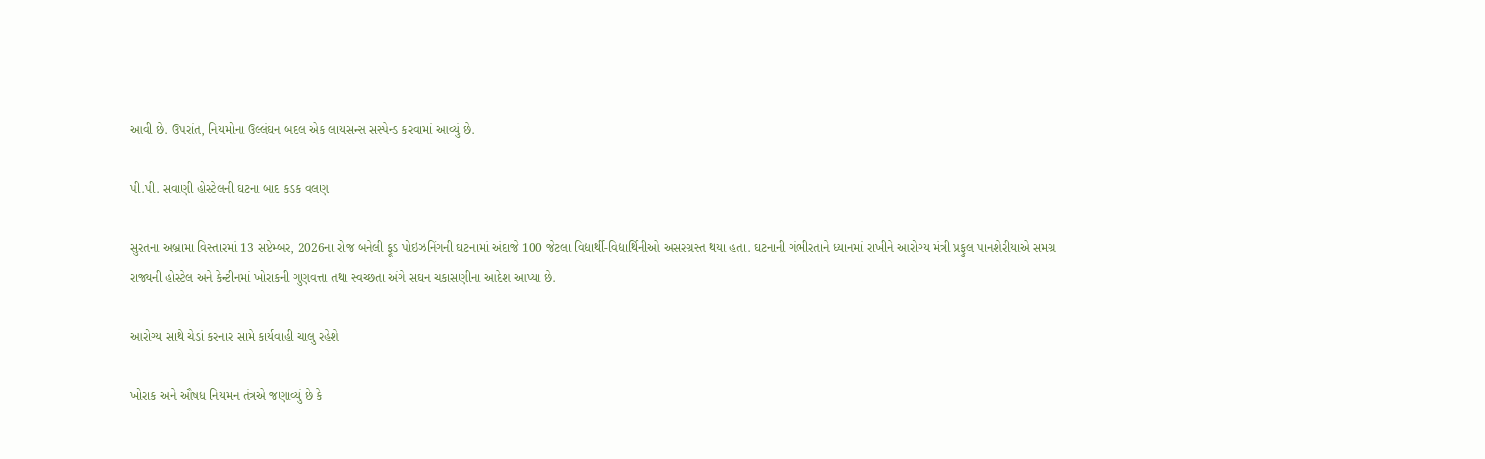આવી છે. ઉપરાંત, નિયમોના ઉલ્લંઘન બદલ એક લાયસન્સ સસ્પેન્ડ કરવામાં આવ્યું છે.

પી.પી. સવાણી હોસ્ટેલની ઘટના બાદ કડક વલણ

સુરતના અબ્રામા વિસ્તારમાં 13 સપ્ટેમ્બર, 2026ના રોજ બનેલી ફૂડ પોઇઝનિંગની ઘટનામાં અંદાજે 100 જેટલા વિદ્યાર્થી-વિદ્યાર્થિનીઓ અસરગ્રસ્ત થયા હતા. ઘટનાની ગંભીરતાને ધ્યાનમાં રાખીને આરોગ્ય મંત્રી પ્રફુલ પાનશેરીયાએ સમગ્ર રાજ્યની હોસ્ટેલ અને કેન્ટીનમાં ખોરાકની ગુણવત્તા તથા સ્વચ્છતા અંગે સઘન ચકાસણીના આદેશ આપ્યા છે.

આરોગ્ય સાથે ચેડાં કરનાર સામે કાર્યવાહી ચાલુ રહેશે

ખોરાક અને ઔષધ નિયમન તંત્રએ જણાવ્યું છે કે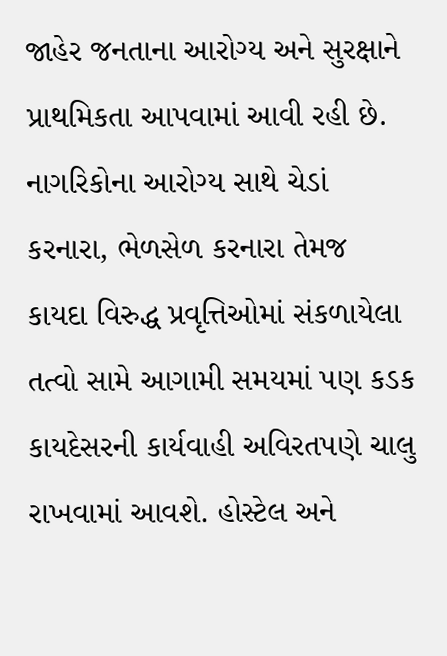જાહેર જનતાના આરોગ્ય અને સુરક્ષાને પ્રાથમિકતા આપવામાં આવી રહી છે. નાગરિકોના આરોગ્ય સાથે ચેડાં કરનારા, ભેળસેળ કરનારા તેમજ કાયદા વિરુદ્ધ પ્રવૃત્તિઓમાં સંકળાયેલા તત્વો સામે આગામી સમયમાં પણ કડક કાયદેસરની કાર્યવાહી અવિરતપણે ચાલુ રાખવામાં આવશે. હોસ્ટેલ અને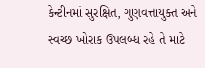કેન્ટીનમાં સુરક્ષિત, ગુણવત્તાયુક્ત અને સ્વચ્છ ખોરાક ઉપલબ્ધ રહે તે માટે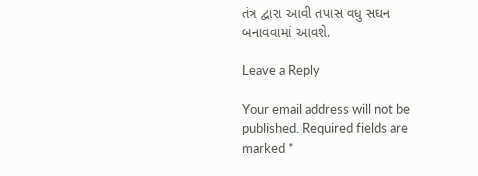તંત્ર દ્વારા આવી તપાસ વધુ સઘન બનાવવામાં આવશે.

Leave a Reply

Your email address will not be published. Required fields are marked *